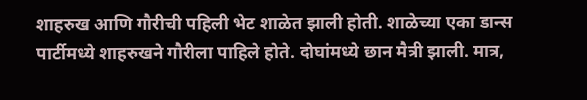शाहरुख आणि गौरीची पहिली भेट शाळेत झाली होती. शाळेच्या एका डान्स पार्टीमध्ये शाहरुखने गौरीला पाहिले होते. दोघांमध्ये छान मैत्री झाली. मात्र,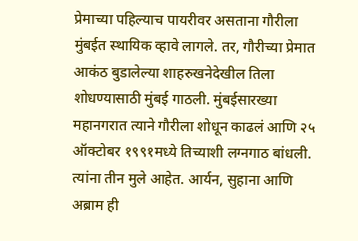प्रेमाच्या पहिल्याच पायरीवर असताना गौरीला मुंबईत स्थायिक व्हावे लागले. तर, गौरीच्या प्रेमात आकंठ बुडालेल्या शाहरुखनेदेखील तिला शोधण्यासाठी मुंबई गाठली. मुंबईसारख्या महानगरात त्याने गौरीला शोधून काढलं आणि २५ ऑक्टोबर १९९१मध्ये तिच्याशी लग्नगाठ बांधली. त्यांना तीन मुले आहेत. आर्यन, सुहाना आणि अब्राम ही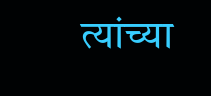त्यांच्या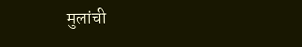मुलांची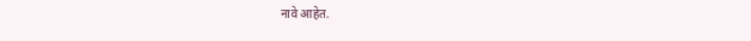नावे आहेत.